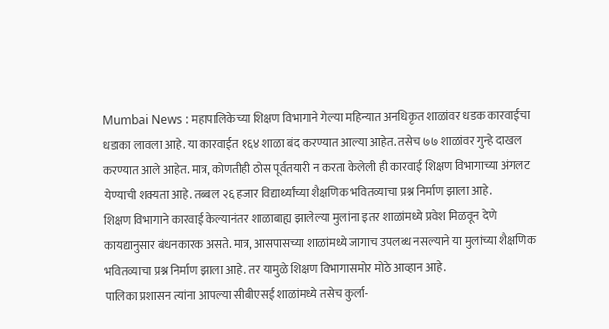Mumbai News : महापालिकेच्या शिक्षण विभागाने गेल्या महिन्यात अनधिकृत शाळांवर धडक कारवाईचा धडाका लावला आहे. या कारवाईत १६४ शाळा बंद करण्यात आल्या आहेत. तसेच ७७ शाळांवर गुन्हे दाखल करण्यात आले आहेत. मात्र, कोणतीही ठोस पूर्वतयारी न करता केलेली ही कारवाई शिक्षण विभागाच्या अंगलट येण्याची शक्यता आहे. तब्बल २६ हजार विद्यार्थ्यांच्या शैक्षणिक भवितव्याचा प्रश्न निर्माण झाला आहे.
शिक्षण विभागाने कारवाई केल्यानंतर शाळाबाह्य झालेल्या मुलांना इतर शाळांमध्ये प्रवेश मिळवून देणे कायद्यानुसार बंधनकारक असते. मात्र, आसपासच्या शाळांमध्ये जागाच उपलब्ध नसल्याने या मुलांच्या शैक्षणिक भवितव्याचा प्रश्न निर्माण झाला आहे. तर यामुळे शिक्षण विभागासमोर मोठे आव्हान आहे.
पालिका प्रशासन त्यांना आपल्या सीबीएसई शाळांमध्ये तसेच कुर्ला-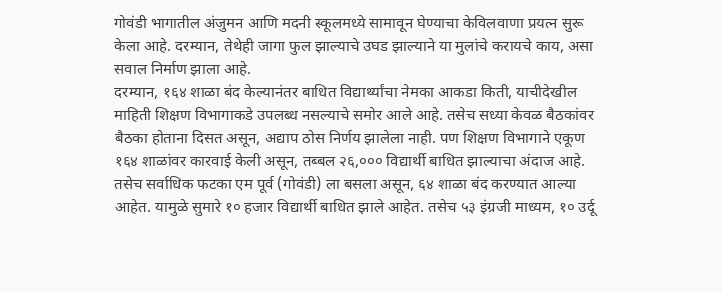गोवंडी भागातील अंजुमन आणि मदनी स्कूलमध्ये सामावून घेण्याचा केविलवाणा प्रयत्न सुरू केला आहे. दरम्यान, तेथेही जागा फुल झाल्याचे उघड झाल्याने या मुलांचे करायचे काय, असा सवाल निर्माण झाला आहे.
दरम्यान, १६४ शाळा बंद केल्यानंतर बाधित विद्यार्थ्यांचा नेमका आकडा किती, याचीदेखील माहिती शिक्षण विभागाकडे उपलब्ध नसल्याचे समोर आले आहे. तसेच सध्या केवळ बैठकांवर बैठका होताना दिसत असून, अद्याप ठोस निर्णय झालेला नाही. पण शिक्षण विभागाने एकूण १६४ शाळांवर कारवाई केली असून, तब्बल २६,००० विद्यार्थी बाधित झाल्याचा अंदाज आहे.
तसेच सर्वाधिक फटका एम पूर्व (गोवंडी) ला बसला असून, ६४ शाळा बंद करण्यात आल्या आहेत. यामुळे सुमारे १० हजार विद्यार्थी बाधित झाले आहेत. तसेच ५३ इंग्रजी माध्यम, १० उर्दू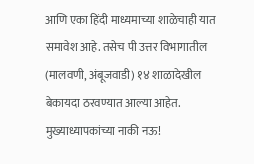आणि एका हिंदी माध्यमाच्या शाळेचाही यात समावेश आहे. तसेच पी उत्तर विभागातील (मालवणी, अंबूजवाडी) १४ शाळादेखील बेकायदा ठरवण्यात आल्या आहेत.
मुख्याध्यापकांच्या नाकी नऊ!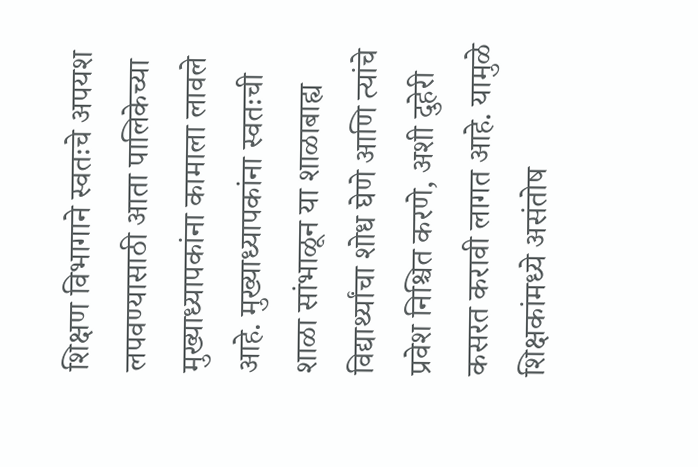शिक्षण विभागाने स्वतःचे अपयश लपवण्यासाठी आता पालिकेच्या मुख्याध्यापकांना कामाला लावले आहे. मुख्याध्यापकांना स्वतःची शाळा सांभाळून या शाळाबाह्य विद्यार्थ्यांचा शोध घेणे आणि त्यांचे प्रवेश निश्चित करणे, अशी दुहेरी कसरत करावी लागत आहे. यामुळे शिक्षकांमध्ये असंतोष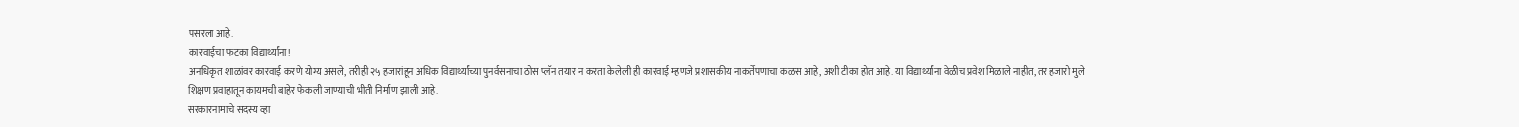पसरला आहे.
कारवाईचा फटका विद्यार्थ्यांना!
अनधिकृत शाळांवर कारवाई करणे योग्य असले, तरीही २५ हजारांहून अधिक विद्यार्थ्यांच्या पुनर्वसनाचा ठोस प्लॅन तयार न करता केलेली ही कारवाई म्हणजे प्रशासकीय नाकर्तेपणाचा कळस आहे, अशी टीका होत आहे. या विद्यार्थ्यांना वेळीच प्रवेश मिळाले नाहीत, तर हजारो मुले शिक्षण प्रवाहातून कायमची बाहेर फेकली जाण्याची भीती निर्माण झाली आहे.
सरकारनामाचे सदस्य व्हा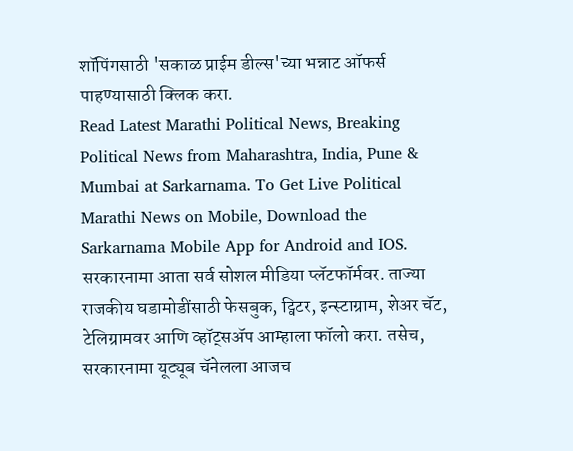शॉपिंगसाठी 'सकाळ प्राईम डील्स'च्या भन्नाट ऑफर्स पाहण्यासाठी क्लिक करा.
Read Latest Marathi Political News, Breaking Political News from Maharashtra, India, Pune & Mumbai at Sarkarnama. To Get Live Political Marathi News on Mobile, Download the Sarkarnama Mobile App for Android and IOS. सरकारनामा आता सर्व सोशल मीडिया प्लॅटफॉर्मवर. ताज्या राजकीय घडामोडींसाठी फेसबुक, ट्विटर, इन्स्टाग्राम, शेअर चॅट, टेलिग्रामवर आणि व्हॉट्सॲप आम्हाला फॉलो करा. तसेच, सरकारनामा यूट्यूब चॅनेलला आजच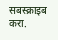सबस्क्राइब करा.